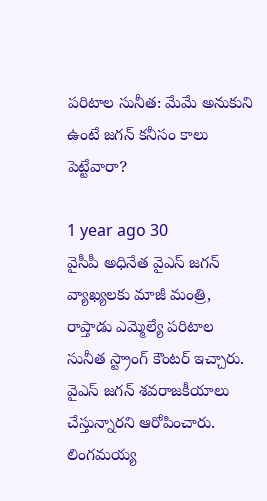పరిటాల సునీత: మేమే అనుకుని ఉంటే జగన్ కనీసం కాలు పెట్టేవారా?

1 year ago 30
వైసీపీ అధినేత వైఎస్ జగన్‌ వ్యాఖ్యలకు మాజీ మంత్రి, రాప్తాడు ఎమ్మెల్యే పరిటాల సునీత స్ట్రాంగ్ కౌంటర్ ఇచ్చారు. వైఎస్ జగన్ శవరాజకీయాలు చేస్తున్నారని ఆరోపించారు. లింగమయ్య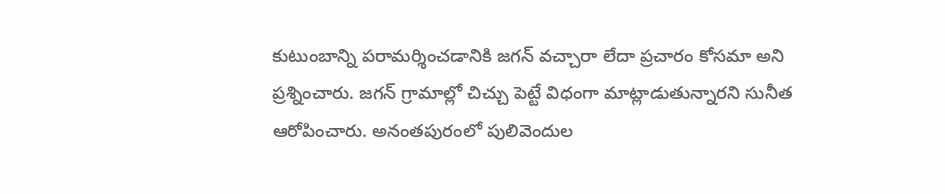కుటుంబాన్ని పరామర్శించడానికి జగన్ వచ్చారా లేదా ప్రచారం కోసమా అని ప్రశ్నించారు. జగన్ గ్రామాల్లో చిచ్చు పెట్టే విధంగా మాట్లాడుతున్నారని సునీత ఆరోపించారు. అనంతపురంలో పులివెందుల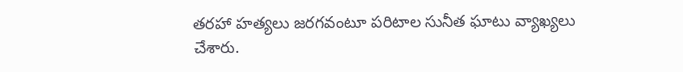తరహా హత్యలు జరగవంటూ పరిటాల సునీత ఘాటు వ్యాఖ్యలు చేశారు.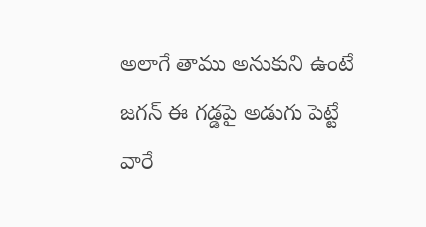అలాగే తాము అనుకుని ఉంటే జగన్ ఈ గడ్డపై అడుగు పెట్టే వారే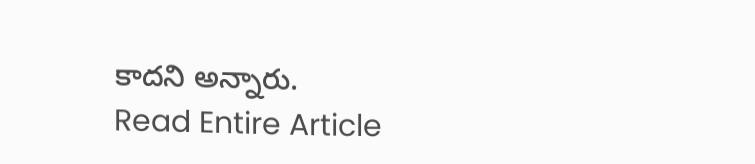కాదని అన్నారు.
Read Entire Article